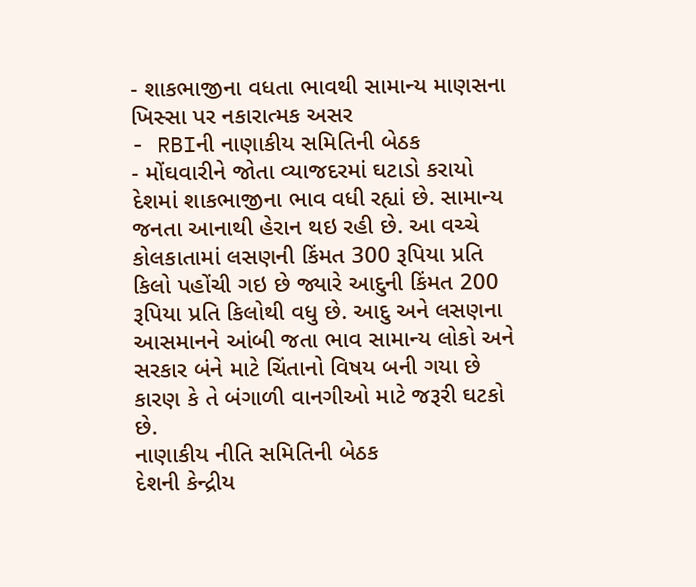- શાકભાજીના વધતા ભાવથી સામાન્ય માણસના ખિસ્સા પર નકારાત્મક અસર
- RBIની નાણાકીય સમિતિની બેઠક
- મોંઘવારીને જોતા વ્યાજદરમાં ઘટાડો કરાયો
દેશમાં શાકભાજીના ભાવ વધી રહ્યાં છે. સામાન્ય જનતા આનાથી હેરાન થઇ રહી છે. આ વચ્ચે કોલકાતામાં લસણની કિંમત 300 રૂપિયા પ્રતિ કિલો પહોંચી ગઇ છે જ્યારે આદુની કિંમત 200 રૂપિયા પ્રતિ કિલોથી વધુ છે. આદુ અને લસણના આસમાનને આંબી જતા ભાવ સામાન્ય લોકો અને સરકાર બંને માટે ચિંતાનો વિષય બની ગયા છે કારણ કે તે બંગાળી વાનગીઓ માટે જરૂરી ઘટકો છે.
નાણાકીય નીતિ સમિતિની બેઠક
દેશની કેન્દ્રીય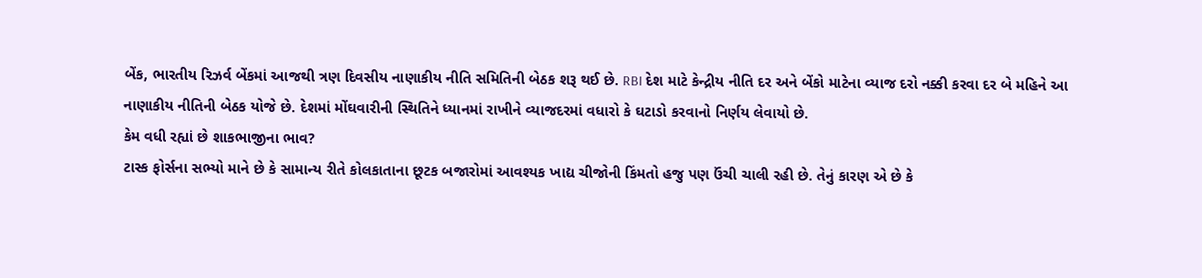બેંક, ભારતીય રિઝર્વ બેંકમાં આજથી ત્રણ દિવસીય નાણાકીય નીતિ સમિતિની બેઠક શરૂ થઈ છે. RBI દેશ માટે કેન્દ્રીય નીતિ દર અને બેંકો માટેના વ્યાજ દરો નક્કી કરવા દર બે મહિને આ નાણાકીય નીતિની બેઠક યોજે છે. દેશમાં મોંઘવારીની સ્થિતિને ધ્યાનમાં રાખીને વ્યાજદરમાં વધારો કે ઘટાડો કરવાનો નિર્ણય લેવાયો છે.
કેમ વધી રહ્યાં છે શાકભાજીના ભાવ?
ટાસ્ક ફોર્સના સભ્યો માને છે કે સામાન્ય રીતે કોલકાતાના છૂટક બજારોમાં આવશ્યક ખાદ્ય ચીજોની કિંમતો હજુ પણ ઉંચી ચાલી રહી છે. તેનું કારણ એ છે કે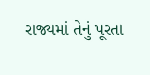રાજ્યમાં તેનું પૂરતા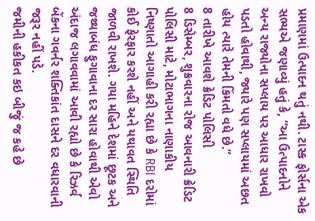પ્રમાણમાં ઉત્પાદન થતું નથી. ટાસ્ક ફોર્સના એક સભ્યએ જણાવ્યું હતું કે, “આ ઉત્પાદનોને અન્ય રાજ્યોના સપ્લાય પર આધાર રાખવો પડતો હોવાથી, જ્યારે પણ સપ્લાયમાં અછત હોય ત્યારે તેમની કિંમતો વધે છે.”
8 તારીખે આવશે ક્રેડિટ પોલિસી
8 ડિસેમ્બર, શુક્રવારના રોજ આવનારી ક્રેડિટ પોલિસી માટે, મોટાભાગના નાણાકીય નિષ્ણાતો આગાહી કરી રહ્યા છે કે RBI દરોમાં કોઈ ફેરફાર કરશે નહીં અને યથાવત સ્થિતિ જાળવી રાખશે. ગયા મહિને દેશમાં છૂટક અને જથ્થાબંધ ફુગાવાના દર સારા હોવાથી એવો અંદાજ લગાવવામાં આવી રહ્યો છે કે રિઝર્વ બેંકના ગવર્નર શક્તિકાંત દાસને દર વધારવાની જરૂર નહીં પડે.
જમીની હકીકત કઇ બીજું જ કહે છે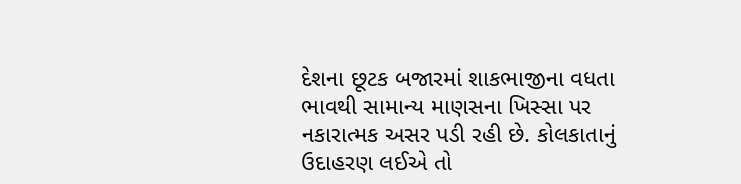દેશના છૂટક બજારમાં શાકભાજીના વધતા ભાવથી સામાન્ય માણસના ખિસ્સા પર નકારાત્મક અસર પડી રહી છે. કોલકાતાનું ઉદાહરણ લઈએ તો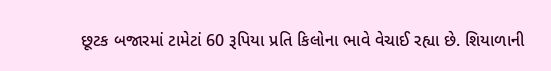છૂટક બજારમાં ટામેટાં 60 રૂપિયા પ્રતિ કિલોના ભાવે વેચાઈ રહ્યા છે. શિયાળાની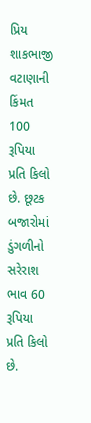પ્રિય શાકભાજી વટાણાની કિંમત 100 રૂપિયા પ્રતિ કિલો છે. છૂટક બજારોમાં ડુંગળીનો સરેરાશ ભાવ 60 રૂપિયા પ્રતિ કિલો છે.